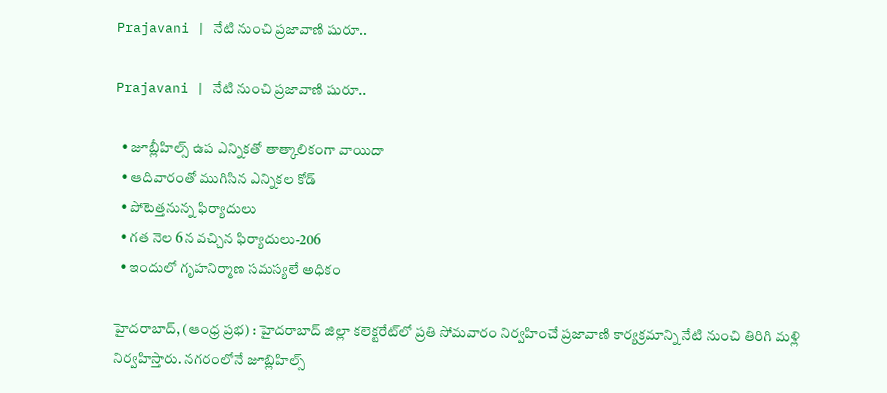Prajavani | నేటి నుంచి ప్రజావాణి షురూ..

Prajavani | నేటి నుంచి ప్రజావాణి షురూ..

  • జూబ్లీహిల్స్‌ ఉప ఎన్నికతో తాత్కాలికంగా వాయిదా
  • ఆదివారంతో ముగిసిన ఎన్నికల కోడ్‌
  • పోటెత్తనున్న ఫిర్యాదులు
  • గత నెల 6న వచ్చిన ఫిర్యాదులు-206
  • ఇందులో గృహనిర్మాణ సమస్యలే అధికం

హైదరాబాద్‌, (ఆంధ్ర ప్రభ) : హైదరాబాద్‌ జిల్లా కలెక్టరేట్‌లో ప్రతి సోమవారం నిర్వహించే ప్రజావాణి కార్యక్రమాన్ని నేటి నుంచి తిరిగి మళ్లి నిర్వహిస్తారు. నగరంలోనే జూబ్లిహిల్స్‌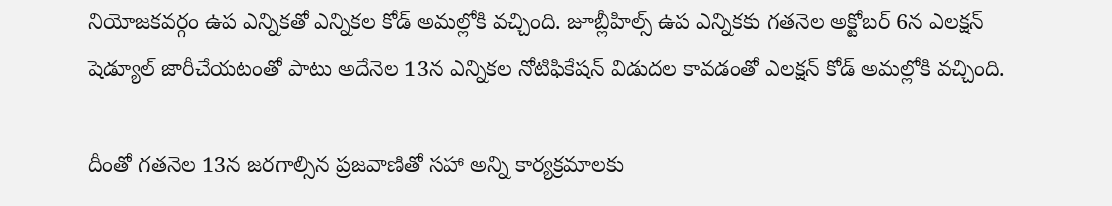నియోజకవర్గం ఉప ఎన్నికతో ఎన్నికల కోడ్‌ అమల్లోకి వచ్చింది. జూబ్లీహిల్స్‌ ఉప ఎన్నికకు గతనెల అక్టోబర్‌ 6న ఎలక్షన్‌ షెడ్యూల్‌ జారీచేయటంతో పాటు అదేనెల 13న ఎన్నికల నోటిఫికేషన్‌ విడుదల కావడంతో ఎలక్షన్‌ కోడ్‌ అమల్లోకి వచ్చింది.

దీంతో గతనెల 13న జరగాల్సిన ప్రజవాణితో సహా అన్ని కార్యక్రమాలకు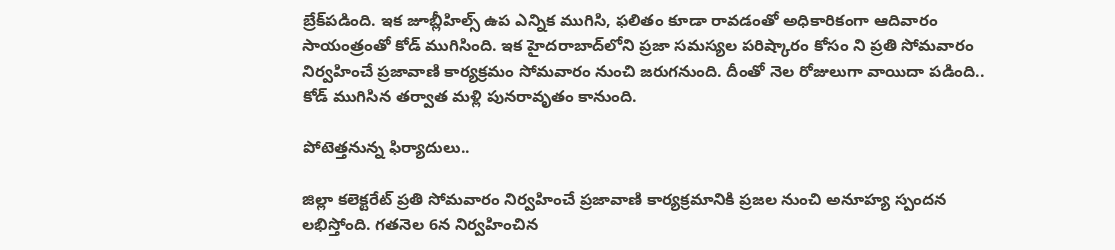బ్రేక్‌పడింది. ఇక జూబ్లీహిల్స్‌ ఉప ఎన్నిక ముగిసి, ఫలితం కూడా రావడంతో అధికారికంగా ఆదివారం సాయంత్రంతో కోడ్‌ ముగిసింది. ఇక హైదరాబాద్‌లోని ప్రజా సమస్యల పరిష్కారం కోసం ని ప్రతి సోమవారం నిర్వహించే ప్రజావాణి కార్యక్రమం సోమవారం నుంచి జరుగనుంది. దీంతో నెల రోజులుగా వాయిదా పడింది.. కోడ్‌ ముగిసిన తర్వాత మళ్లి పునరావృతం కానుంది.

పోటెత్తనున్న ఫిర్యాదులు..

జిల్లా కలెక్టరేట్‌ ప్రతి సోమవారం నిర్వహించే ప్రజావాణి కార్యక్రమానికి ప్రజల నుంచి అనూహ్య స్పందన లభిస్తోంది. గతనెల 6న నిర్వహించిన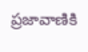ప్రజావాణికి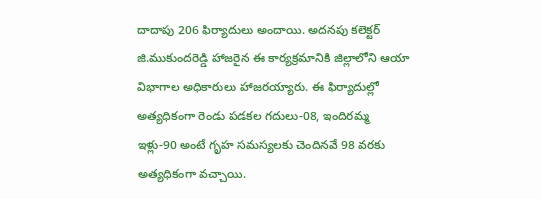దాదాపు 206 ఫిర్యాదులు అందాయి. అదనపు కలెక్టర్‌ జి.ముకుందరెడ్డి హాజరైన ఈ కార్యక్రమానికి జిల్లాలోని ఆయా విభాగాల అధికారులు హాజరయ్యారు. ఈ ఫిర్యాదుల్లో అత్యధికంగా రెండు పడకల గదులు-08, ఇందిరమ్మ ఇళ్లు-90 అంటే గృహ సమస్యలకు చెందినవే 98 వరకు అత్యధికంగా వచ్చాయి.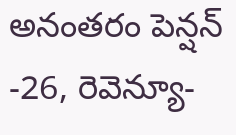అనంతరం పెన్షన్‌ -26, రెవెన్యూ-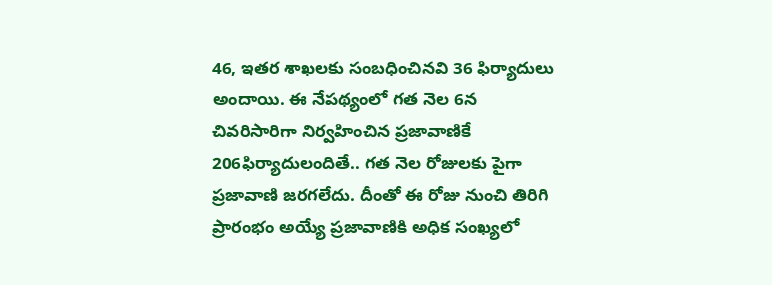46, ఇతర శాఖలకు సంబధించినవి 36 ఫిర్యాదులు అందాయి. ఈ నేపథ్యంలో గత నెల 6న చివరిసారిగా నిర్వహించిన ప్రజావాణికే 206ఫిర్యాదులందితే.. గత నెల రోజులకు పైగా ప్రజావాణి జరగలేదు. దీంతో ఈ రోజు నుంచి తిరిగి ప్రారంభం అయ్యే ప్రజావాణికి అధిక సంఖ్యలో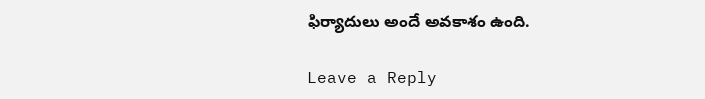ఫిర్యాదులు అందే అవకాశం ఉంది.

Leave a Reply